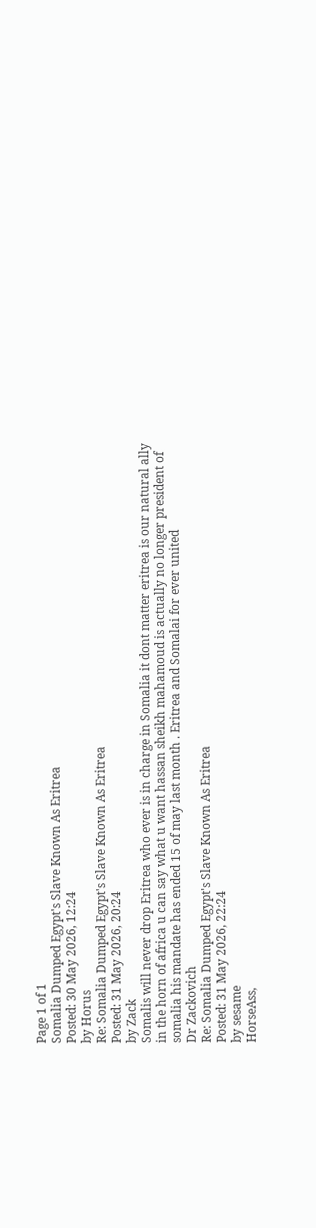Page 1 of 1
Somalia Dumped Egypt's Slave Known As Eritrea
Posted: 30 May 2026, 12:24
by Horus
Re: Somalia Dumped Egypt's Slave Known As Eritrea
Posted: 31 May 2026, 20:24
by Zack
Somalis will never drop Eritrea who ever is in charge in Somalia it dont matter eritrea is our natural ally in the horn of africa u can say what u want hassan sheikh mahamoud is actually no longer president of somalia his mandate has ended 15 of may last month . Eritrea and Somalai for ever united
Dr Zackovich
Re: Somalia Dumped Egypt's Slave Known As Eritrea
Posted: 31 May 2026, 22:24
by sesame
HorseAss,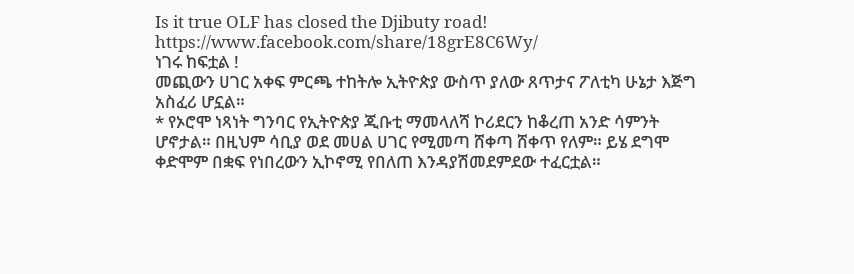Is it true OLF has closed the Djibuty road!
https://www.facebook.com/share/18grE8C6Wy/
ነገሩ ከፍቷል !
መጪውን ሀገር አቀፍ ምርጫ ተከትሎ ኢትዮጵያ ውስጥ ያለው ጸጥታና ፖለቲካ ሁኔታ እጅግ አስፈሪ ሆኗል።
* የኦሮሞ ነጻነት ግንባር የኢትዮጵያ ጂቡቲ ማመላለሻ ኮሪደርን ከቆረጠ አንድ ሳምንት ሆኖታል። በዚህም ሳቢያ ወደ መሀል ሀገር የሚመጣ ሸቀጣ ሸቀጥ የለም። ይሄ ደግሞ ቀድሞም በቋፍ የነበረውን ኢኮኖሚ የበለጠ እንዳያሽመደምደው ተፈርቷል።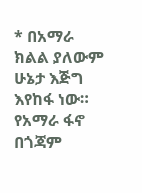* በአማራ ክልል ያለውም ሁኔታ እጅግ እየከፋ ነው። የአማራ ፋኖ በጎጃም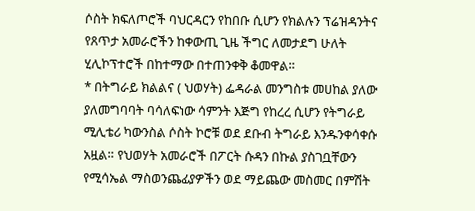ሶስት ክፍለጦሮች ባህርዳርን የከበቡ ሲሆን የክልሉን ፕሬዝዳንትና የጸጥታ አመራሮችን ከቀውጢ ጊዜ ችግር ለመታደግ ሁለት ሂሊኮፕተሮች በከተማው በተጠንቀቅ ቆመዋል።
* በትግራይ ክልልና ( ህወሃት) ፌዳራል መንግስቱ መሀከል ያለው ያለመግባባት ባሳለፍነው ሳምንት እጅግ የከረረ ሲሆን የትግራይ ሚሊቴሪ ካውንስል ሶስት ኮሮቹ ወደ ደቡብ ትግራይ እንዱንቀሳቀሱ አዟል። የህወሃት አመራሮች በፖርት ሱዳን በኩል ያስገቧቸውን የሚሳኤል ማስወንጨፊያዎችን ወደ ማይጨው መስመር በምሽት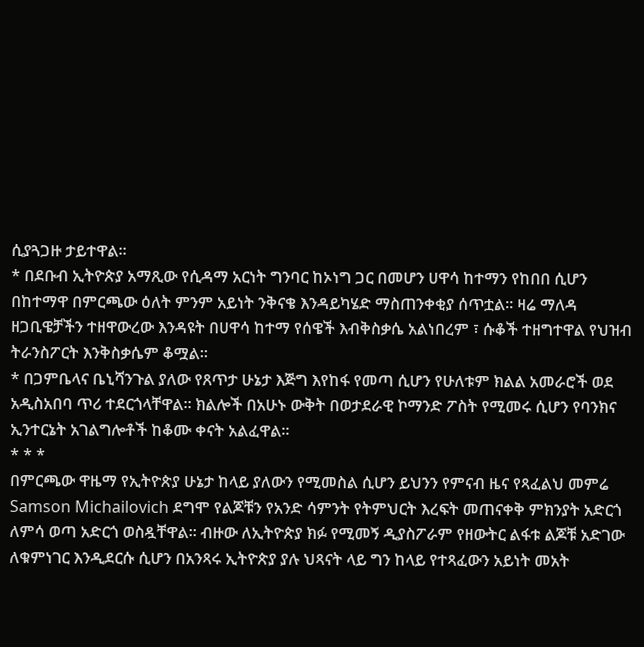ሲያጓጋዙ ታይተዋል።
* በደቡብ ኢትዮጵያ አማጺው የሲዳማ አርነት ግንባር ከኦነግ ጋር በመሆን ሀዋሳ ከተማን የከበበ ሲሆን በከተማዋ በምርጫው ዕለት ምንም አይነት ንቅናቄ እንዳይካሄድ ማስጠንቀቂያ ሰጥቷል። ዛሬ ማለዳ ዘጋቢዌቻችን ተዘዋውረው እንዳዩት በሀዋሳ ከተማ የሰዌች እብቅስቃሴ አልነበረም ፣ ሱቆች ተዘግተዋል የህዝብ ትራንስፖርት እንቅስቃሴም ቆሟል።
* በጋምቤላና ቤኒሻንጉል ያለው የጸጥታ ሁኔታ እጅግ እየከፋ የመጣ ሲሆን የሁለቱም ክልል አመራሮች ወደ አዲስአበባ ጥሪ ተደርጎላቸዋል። ክልሎች በአሁኑ ውቅት በወታደራዊ ኮማንድ ፖስት የሚመሩ ሲሆን የባንክና ኢንተርኔት አገልግሎቶች ከቆሙ ቀናት አልፈዋል።
* * *
በምርጫው ዋዜማ የኢትዮጵያ ሁኔታ ከላይ ያለውን የሚመስል ሲሆን ይህንን የምናብ ዜና የጻፈልህ መምሬ Samson Michailovich ደግሞ የልጆቹን የአንድ ሳምንት የትምህርት እረፍት መጠናቀቅ ምክንያት አድርጎ ለምሳ ወጣ አድርጎ ወስዷቸዋል። ብዙው ለኢትዮጵያ ክፉ የሚመኝ ዲያስፖራም የዘውትር ልፋቱ ልጆቹ አድገው ለቁምነገር እንዲደርሱ ሲሆን በአንጻሩ ኢትዮጵያ ያሉ ህጻናት ላይ ግን ከላይ የተጻፈውን አይነት መአት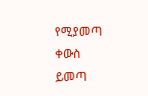የሚያመጣ ቀውስ ይመጣ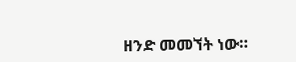ዘንድ መመኘት ነው።